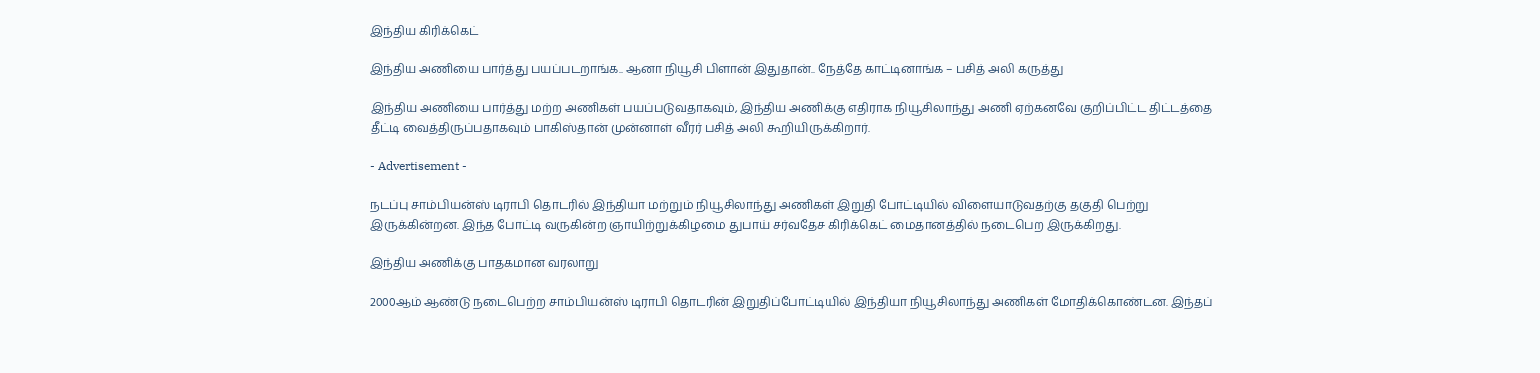இந்திய கிரிக்கெட்

இந்திய அணியை பார்த்து பயப்படறாங்க.. ஆனா நியூசி பிளான் இதுதான்.. நேத்தே காட்டினாங்க – பசித் அலி கருத்து

இந்திய அணியை பார்த்து மற்ற அணிகள் பயப்படுவதாகவும், இந்திய அணிக்கு எதிராக நியூசிலாந்து அணி ஏற்கனவே குறிப்பிட்ட திட்டத்தை தீட்டி வைத்திருப்பதாகவும் பாகிஸ்தான் முன்னாள் வீரர் பசித் அலி கூறியிருக்கிறார்.

- Advertisement -

நடப்பு சாம்பியன்ஸ் டிராபி தொடரில் இந்தியா மற்றும் நியூசிலாந்து அணிகள் இறுதி போட்டியில் விளையாடுவதற்கு தகுதி பெற்று இருக்கின்றன. இந்த போட்டி வருகின்ற ஞாயிற்றுக்கிழமை துபாய் சர்வதேச கிரிக்கெட் மைதானத்தில் நடைபெற இருக்கிறது.

இந்திய அணிக்கு பாதகமான வரலாறு

2000ஆம் ஆண்டு நடைபெற்ற சாம்பியன்ஸ் டிராபி தொடரின் இறுதிப்போட்டியில் இந்தியா நியூசிலாந்து அணிகள் மோதிக்கொண்டன. இந்தப்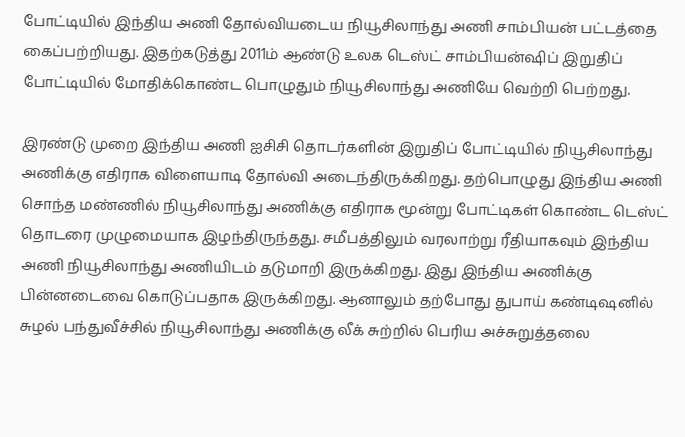போட்டியில் இந்திய அணி தோல்வியடைய நியூசிலாந்து அணி சாம்பியன் பட்டத்தை கைப்பற்றியது. இதற்கடுத்து 2011ம் ஆண்டு உலக டெஸ்ட் சாம்பியன்ஷிப் இறுதிப் போட்டியில் மோதிக்கொண்ட பொழுதும் நியூசிலாந்து அணியே வெற்றி பெற்றது.

இரண்டு முறை இந்திய அணி ஐசிசி தொடர்களின் இறுதிப் போட்டியில் நியூசிலாந்து அணிக்கு எதிராக விளையாடி தோல்வி அடைந்திருக்கிறது. தற்பொழுது இந்திய அணி சொந்த மண்ணில் நியூசிலாந்து அணிக்கு எதிராக மூன்று போட்டிகள் கொண்ட டெஸ்ட் தொடரை முழுமையாக இழந்திருந்தது. சமீபத்திலும் வரலாற்று ரீதியாகவும் இந்திய அணி நியூசிலாந்து அணியிடம் தடுமாறி இருக்கிறது. இது இந்திய அணிக்கு பின்னடைவை கொடுப்பதாக இருக்கிறது. ஆனாலும் தற்போது துபாய் கண்டிஷனில் சுழல் பந்துவீச்சில் நியூசிலாந்து அணிக்கு லீக் சுற்றில் பெரிய அச்சுறுத்தலை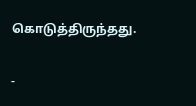கொடுத்திருந்தது.

-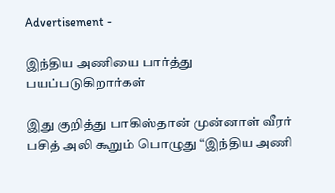Advertisement -

இந்திய அணியை பார்த்து பயப்படுகிறார்கள்

இது குறித்து பாகிஸ்தான் முன்னாள் வீரர் பசித் அலி கூறும் பொழுது “இந்திய அணி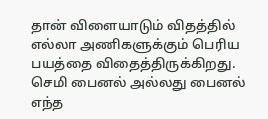தான் விளையாடும் விதத்தில் எல்லா அணிகளுக்கும் பெரிய பயத்தை விதைத்திருக்கிறது. செமி பைனல் அல்லது பைனல் எந்த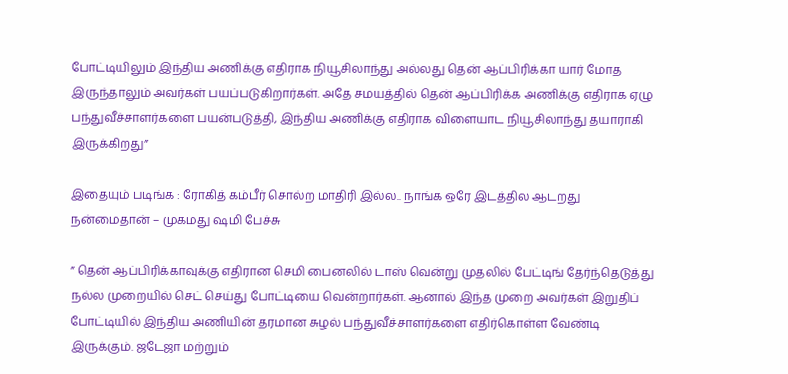போட்டியிலும் இந்திய அணிக்கு எதிராக நியூசிலாந்து அல்லது தென் ஆப்பிரிக்கா யார் மோத இருந்தாலும் அவர்கள் பயப்படுகிறார்கள். அதே சமயத்தில் தென் ஆப்பிரிக்க அணிக்கு எதிராக ஏழு பந்துவீச்சாளர்களை பயன்படுத்தி, இந்திய அணிக்கு எதிராக விளையாட நியூசிலாந்து தயாராகி இருக்கிறது”

இதையும் படிங்க : ரோகித் கம்பீர் சொல்ற மாதிரி இல்ல.. நாங்க ஒரே இடத்தில ஆடறது நன்மைதான் – முகமது ஷமி பேச்சு

” தென் ஆப்பிரிக்காவுக்கு எதிரான செமி பைனலில் டாஸ் வென்று முதலில் பேட்டிங் தேர்ந்தெடுத்து நல்ல முறையில் செட் செய்து போட்டியை வென்றார்கள். ஆனால் இந்த முறை அவர்கள் இறுதிப் போட்டியில் இந்திய அணியின் தரமான சுழல் பந்துவீச்சாளர்களை எதிர்கொள்ள வேண்டி இருக்கும். ஜடேஜா மற்றும்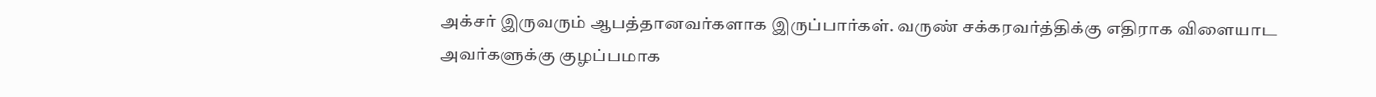அக்சர் இருவரும் ஆபத்தானவர்களாக இருப்பார்கள். வருண் சக்கரவர்த்திக்கு எதிராக விளையாட அவர்களுக்கு குழப்பமாக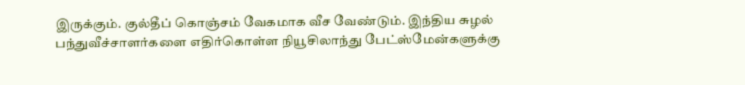இருக்கும். குல்தீப் கொஞ்சம் வேகமாக வீச வேண்டும். இந்திய சுழல் பந்துவீச்சாளர்களை எதிர்கொள்ள நியூசிலாந்து பேட்ஸ்மேன்களுக்கு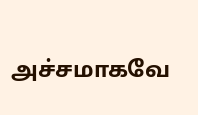அச்சமாகவே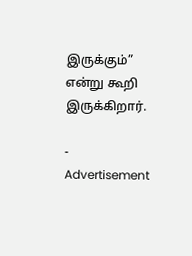இருக்கும்” என்று கூறி இருக்கிறார்.

- Advertisement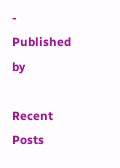-
Published by

Recent Posts